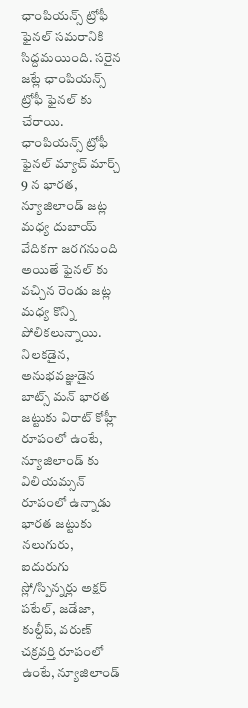ఛాంపియన్స్ ట్రోఫీ ఫైనల్ సమరానికి సిద్దమయింది. సరైన జట్లే ఛాంపియన్స్ ట్రోఫీ ఫైనల్ కు చేరాయి. ఛాంపియన్స్ ట్రోఫీ ఫైనల్ మ్యాచ్ మార్చ్ 9 న భారత, న్యూజిలాండ్ జట్ల మధ్య దుబాయ్ వేదికగా జరగనుంది
అయితే ఫైనల్ కు వచ్చిన రెండు జట్ల మధ్య కొన్ని పోలికలున్నాయి.
నిలకడైన, అనుభవజ్ఞుడైన బాట్స్ మన్ భారత జట్టుకు విరాట్ కోహ్లీ రూపంలో ఉంటే, న్యూజిలాండ్ కు విలియమ్సన్ రూపంలో ఉన్నాడు
భారత జట్టుకు నలుగురు, ఐదురుగు స్లో/స్పిన్నర్లు అక్షర్ పటేల్, జడేజా, కుల్దీప్, వరుణ్ చక్రవర్తి రూపంలో ఉంటే, న్యూజిలాండ్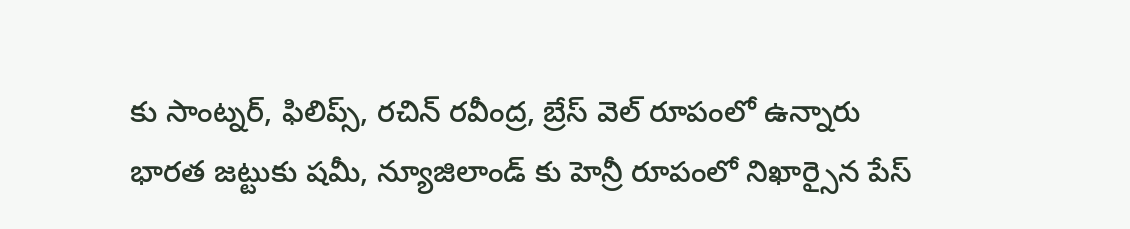కు సాంట్నర్, ఫిలిప్స్, రచిన్ రవీంద్ర, బ్రేస్ వెల్ రూపంలో ఉన్నారు
భారత జట్టుకు షమీ, న్యూజిలాండ్ కు హెన్రీ రూపంలో నిఖార్సైన పేస్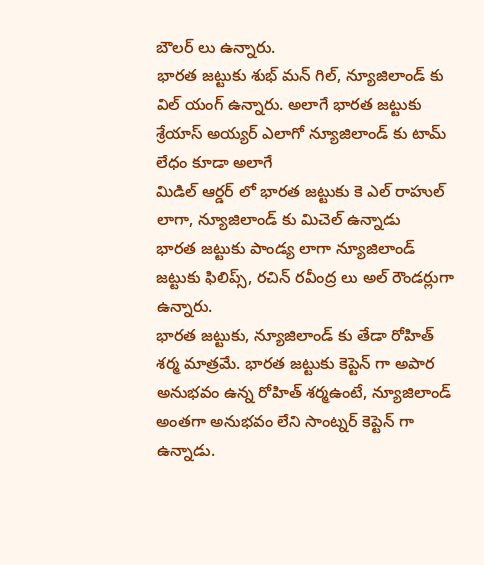బౌలర్ లు ఉన్నారు.
భారత జట్టుకు శుభ్ మన్ గిల్, న్యూజిలాండ్ కు విల్ యంగ్ ఉన్నారు. అలాగే భారత జట్టుకు శ్రేయాస్ అయ్యర్ ఎలాగో న్యూజిలాండ్ కు టామ్ లేధం కూడా అలాగే
మిడిల్ ఆర్డర్ లో భారత జట్టుకు కె ఎల్ రాహుల్ లాగా, న్యూజిలాండ్ కు మిచెల్ ఉన్నాడు
భారత జట్టుకు పాండ్య లాగా న్యూజిలాండ్ జట్టుకు ఫిలిప్స్, రచిన్ రవీంద్ర లు అల్ రౌండర్లుగా ఉన్నారు.
భారత జట్టుకు, న్యూజిలాండ్ కు తేడా రోహిత్ శర్మ మాత్రమే. భారత జట్టుకు కెప్టెన్ గా అపార అనుభవం ఉన్న రోహిత్ శర్మఉంటే, న్యూజిలాండ్ అంతగా అనుభవం లేని సాంట్నర్ కెప్టెన్ గా ఉన్నాడు.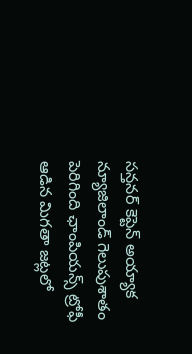సన్తనర్ కెప్టెన్ అయ్యాక న్యూజిలాండ్ గెలుపుశాతం పెరిగింది ఛాంపియన్స్ ట్రోఫీ ఆడిన మిగతా జట్లలో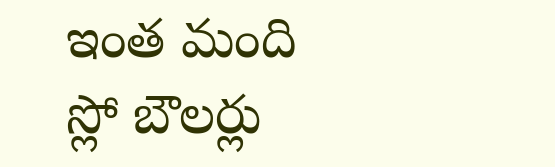ఇంత మంది స్లో బౌలర్లు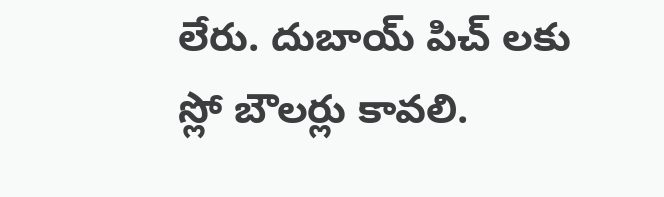లేరు. దుబాయ్ పిచ్ లకు స్లో బౌలర్లు కావలి.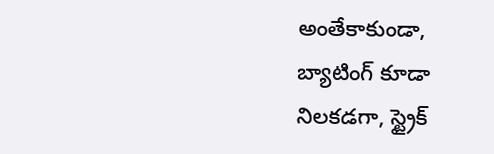అంతేకాకుండా, బ్యాటింగ్ కూడా నిలకడగా, స్ట్రైక్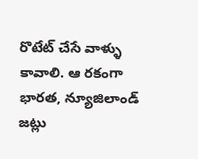రొటేట్ చేసే వాళ్ళు కావాలి. ఆ రకంగా భారత, న్యూజిలాండ్ జట్లు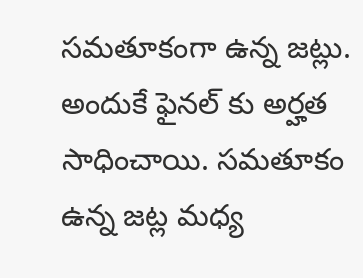సమతూకంగా ఉన్న జట్లు. అందుకే ఫైనల్ కు అర్హత సాధించాయి. సమతూకం ఉన్న జట్ల మధ్య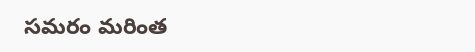సమరం మరింత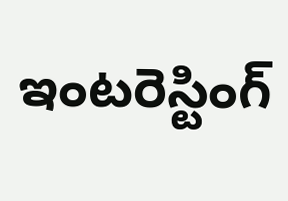ఇంటరెస్టింగ్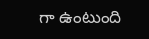గా ఉంటుంది